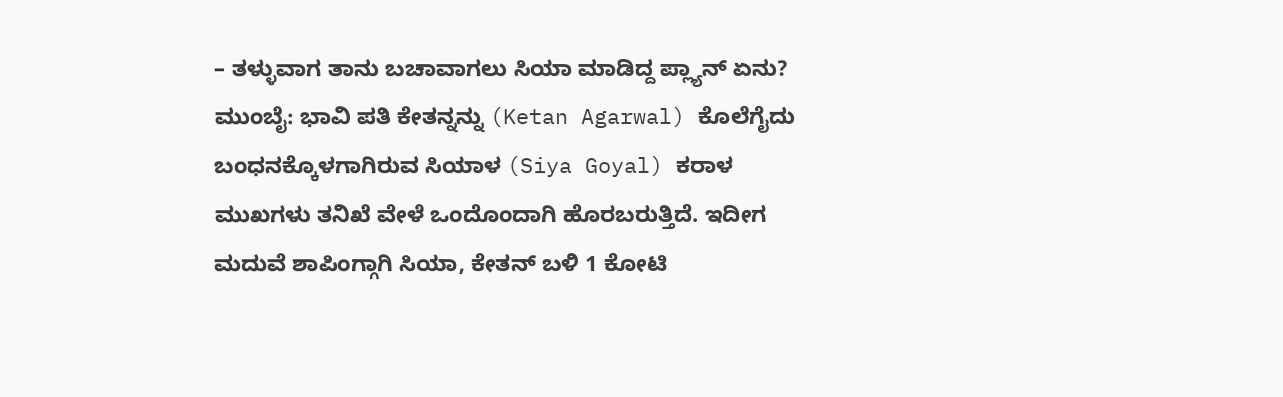– ತಳ್ಳುವಾಗ ತಾನು ಬಚಾವಾಗಲು ಸಿಯಾ ಮಾಡಿದ್ದ ಪ್ಲ್ಯಾನ್ ಏನು?
ಮುಂಬೈ: ಭಾವಿ ಪತಿ ಕೇತನ್ನನ್ನು (Ketan Agarwal) ಕೊಲೆಗೈದು ಬಂಧನಕ್ಕೊಳಗಾಗಿರುವ ಸಿಯಾಳ (Siya Goyal) ಕರಾಳ ಮುಖಗಳು ತನಿಖೆ ವೇಳೆ ಒಂದೊಂದಾಗಿ ಹೊರಬರುತ್ತಿದೆ. ಇದೀಗ ಮದುವೆ ಶಾಪಿಂಗ್ಗಾಗಿ ಸಿಯಾ, ಕೇತನ್ ಬಳಿ 1 ಕೋಟಿ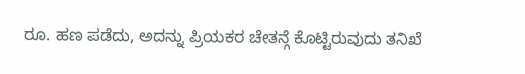ರೂ. ಹಣ ಪಡೆದು, ಅದನ್ನು ಪ್ರಿಯಕರ ಚೇತನ್ಗೆ ಕೊಟ್ಟಿರುವುದು ತನಿಖೆ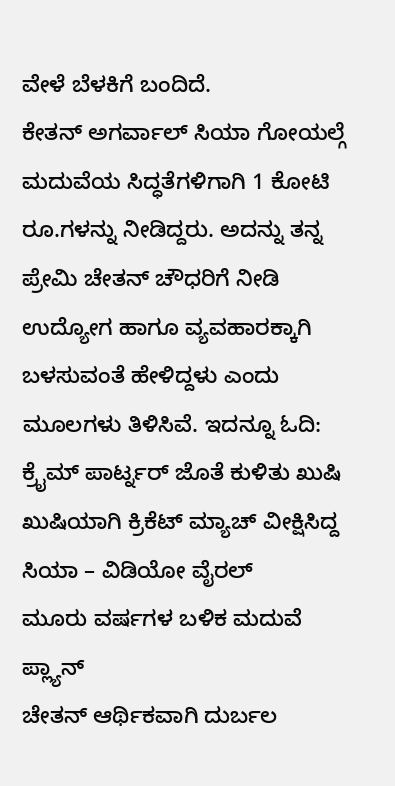ವೇಳೆ ಬೆಳಕಿಗೆ ಬಂದಿದೆ.
ಕೇತನ್ ಅಗರ್ವಾಲ್ ಸಿಯಾ ಗೋಯಲ್ಗೆ ಮದುವೆಯ ಸಿದ್ಧತೆಗಳಿಗಾಗಿ 1 ಕೋಟಿ ರೂ.ಗಳನ್ನು ನೀಡಿದ್ದರು. ಅದನ್ನು ತನ್ನ ಪ್ರೇಮಿ ಚೇತನ್ ಚೌಧರಿಗೆ ನೀಡಿ ಉದ್ಯೋಗ ಹಾಗೂ ವ್ಯವಹಾರಕ್ಕಾಗಿ ಬಳಸುವಂತೆ ಹೇಳಿದ್ದಳು ಎಂದು ಮೂಲಗಳು ತಿಳಿಸಿವೆ. ಇದನ್ನೂ ಓದಿ: ಕ್ರೈಮ್ ಪಾರ್ಟ್ನರ್ ಜೊತೆ ಕುಳಿತು ಖುಷಿ ಖುಷಿಯಾಗಿ ಕ್ರಿಕೆಟ್ ಮ್ಯಾಚ್ ವೀಕ್ಷಿಸಿದ್ದ ಸಿಯಾ – ವಿಡಿಯೋ ವೈರಲ್
ಮೂರು ವರ್ಷಗಳ ಬಳಿಕ ಮದುವೆ ಪ್ಲ್ಯಾನ್
ಚೇತನ್ ಆರ್ಥಿಕವಾಗಿ ದುರ್ಬಲ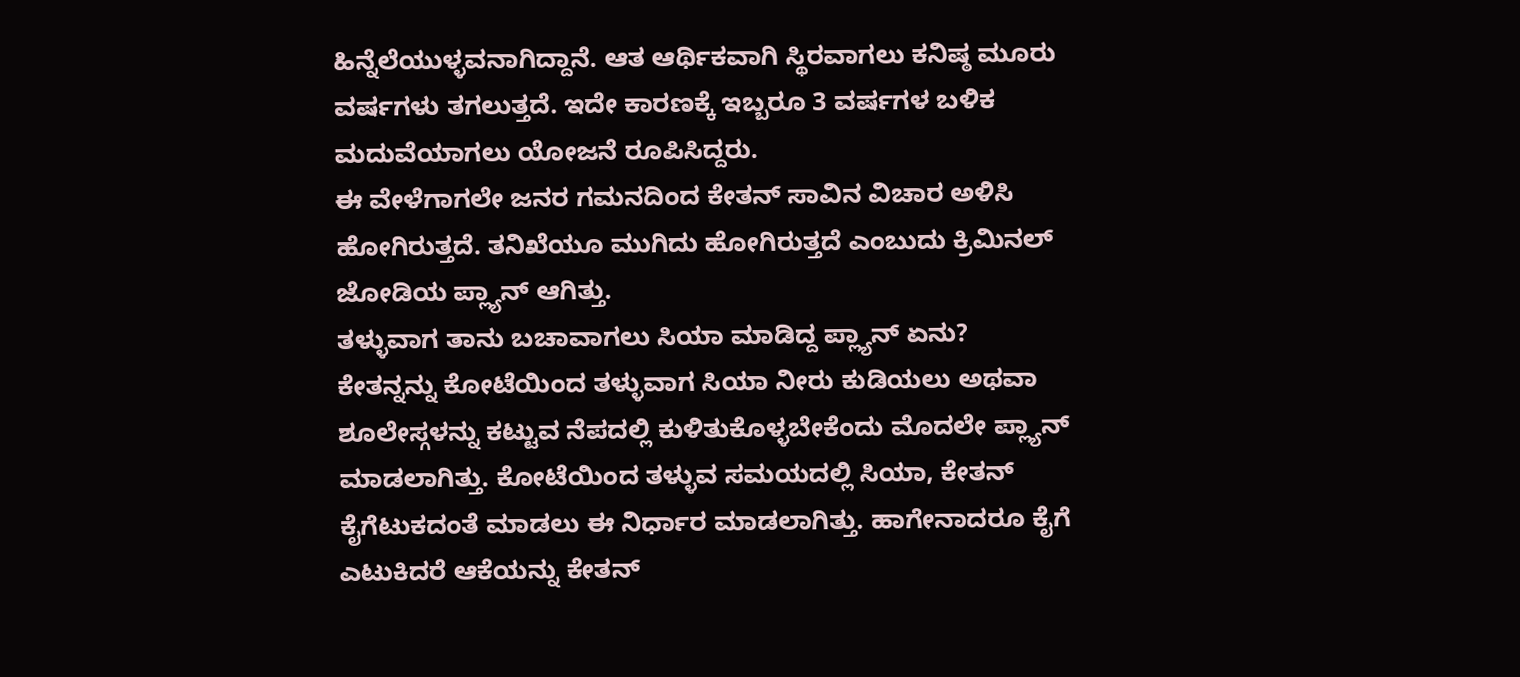ಹಿನ್ನೆಲೆಯುಳ್ಳವನಾಗಿದ್ದಾನೆ. ಆತ ಆರ್ಥಿಕವಾಗಿ ಸ್ಥಿರವಾಗಲು ಕನಿಷ್ಠ ಮೂರು ವರ್ಷಗಳು ತಗಲುತ್ತದೆ. ಇದೇ ಕಾರಣಕ್ಕೆ ಇಬ್ಬರೂ 3 ವರ್ಷಗಳ ಬಳಿಕ ಮದುವೆಯಾಗಲು ಯೋಜನೆ ರೂಪಿಸಿದ್ದರು.
ಈ ವೇಳೆಗಾಗಲೇ ಜನರ ಗಮನದಿಂದ ಕೇತನ್ ಸಾವಿನ ವಿಚಾರ ಅಳಿಸಿ ಹೋಗಿರುತ್ತದೆ. ತನಿಖೆಯೂ ಮುಗಿದು ಹೋಗಿರುತ್ತದೆ ಎಂಬುದು ಕ್ರಿಮಿನಲ್ ಜೋಡಿಯ ಪ್ಲ್ಯಾನ್ ಆಗಿತ್ತು.
ತಳ್ಳುವಾಗ ತಾನು ಬಚಾವಾಗಲು ಸಿಯಾ ಮಾಡಿದ್ದ ಪ್ಲ್ಯಾನ್ ಏನು?
ಕೇತನ್ನನ್ನು ಕೋಟೆಯಿಂದ ತಳ್ಳುವಾಗ ಸಿಯಾ ನೀರು ಕುಡಿಯಲು ಅಥವಾ ಶೂಲೇಸ್ಗಳನ್ನು ಕಟ್ಟುವ ನೆಪದಲ್ಲಿ ಕುಳಿತುಕೊಳ್ಳಬೇಕೆಂದು ಮೊದಲೇ ಪ್ಲ್ಯಾನ್ ಮಾಡಲಾಗಿತ್ತು. ಕೋಟೆಯಿಂದ ತಳ್ಳುವ ಸಮಯದಲ್ಲಿ ಸಿಯಾ, ಕೇತನ್ ಕೈಗೆಟುಕದಂತೆ ಮಾಡಲು ಈ ನಿರ್ಧಾರ ಮಾಡಲಾಗಿತ್ತು. ಹಾಗೇನಾದರೂ ಕೈಗೆ ಎಟುಕಿದರೆ ಆಕೆಯನ್ನು ಕೇತನ್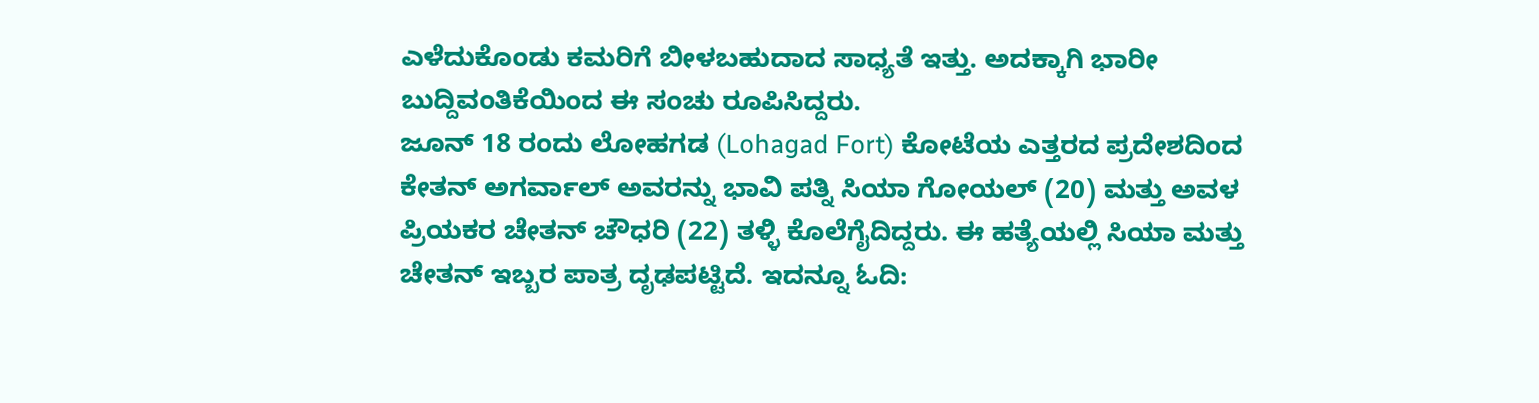ಎಳೆದುಕೊಂಡು ಕಮರಿಗೆ ಬೀಳಬಹುದಾದ ಸಾಧ್ಯತೆ ಇತ್ತು. ಅದಕ್ಕಾಗಿ ಭಾರೀ ಬುದ್ದಿವಂತಿಕೆಯಿಂದ ಈ ಸಂಚು ರೂಪಿಸಿದ್ದರು.
ಜೂನ್ 18 ರಂದು ಲೋಹಗಡ (Lohagad Fort) ಕೋಟೆಯ ಎತ್ತರದ ಪ್ರದೇಶದಿಂದ ಕೇತನ್ ಅಗರ್ವಾಲ್ ಅವರನ್ನು ಭಾವಿ ಪತ್ನಿ ಸಿಯಾ ಗೋಯಲ್ (20) ಮತ್ತು ಅವಳ ಪ್ರಿಯಕರ ಚೇತನ್ ಚೌಧರಿ (22) ತಳ್ಳಿ ಕೊಲೆಗೈದಿದ್ದರು. ಈ ಹತ್ಯೆಯಲ್ಲಿ ಸಿಯಾ ಮತ್ತು ಚೇತನ್ ಇಬ್ಬರ ಪಾತ್ರ ದೃಢಪಟ್ಟಿದೆ. ಇದನ್ನೂ ಓದಿ: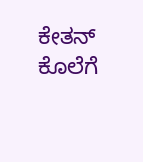ಕೇತನ್ ಕೊಲೆಗೆ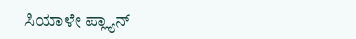ಸಿಯಾಳೇ ಪ್ಲ್ಯಾನ್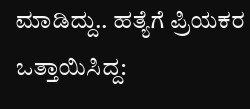ಮಾಡಿದ್ದು.. ಹತ್ಯೆಗೆ ಪ್ರಿಯಕರ ಒತ್ತಾಯಿಸಿದ್ದ: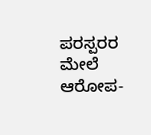ಪರಸ್ಪರರ ಮೇಲೆ ಆರೋಪ-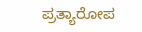ಪ್ರತ್ಯಾರೋಪ